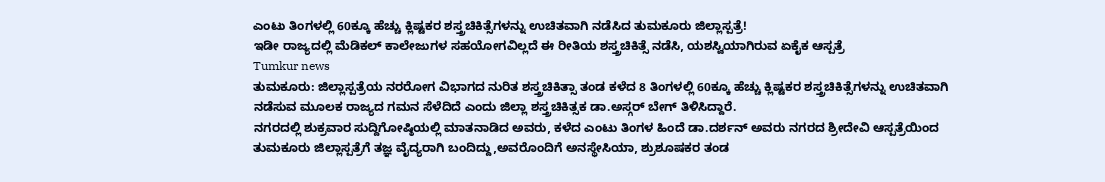ಎಂಟು ತಿಂಗಳಲ್ಲಿ 60ಕ್ಕೂ ಹೆಚ್ಚು ಕ್ಲಿಷ್ಟಕರ ಶಸ್ತ್ರಚಿಕಿತ್ಸೆಗಳನ್ನು ಉಚಿತವಾಗಿ ನಡೆಸಿದ ತುಮಕೂರು ಜಿಲ್ಲಾಸ್ಪತ್ರೆ!
ಇಡೀ ರಾಜ್ಯದಲ್ಲಿ ಮೆಡಿಕಲ್ ಕಾಲೇಜುಗಳ ಸಹಯೋಗವಿಲ್ಲದೆ ಈ ರೀತಿಯ ಶಸ್ತ್ರಚಿಕಿತ್ಸೆ ನಡೆಸಿ, ಯಶಸ್ವಿಯಾಗಿರುವ ಏಕೈಕ ಆಸ್ಪತ್ರೆ
Tumkur news
ತುಮಕೂರು: ಜಿಲ್ಲಾಸ್ಪತ್ರೆಯ ನರರೋಗ ವಿಭಾಗದ ನುರಿತ ಶಸ್ತ್ರಚಿಕಿತ್ಸಾ ತಂಡ ಕಳೆದ 8 ತಿಂಗಳಲ್ಲಿ 60ಕ್ಕೂ ಹೆಚ್ಚು ಕ್ಲಿಷ್ಟಕರ ಶಸ್ತ್ರಚಿಕಿತ್ಸೆಗಳನ್ನು ಉಚಿತವಾಗಿ ನಡೆಸುವ ಮೂಲಕ ರಾಜ್ಯದ ಗಮನ ಸೆಳೆದಿದೆ ಎಂದು ಜಿಲ್ಲಾ ಶಸ್ತ್ರಚಿಕಿತ್ಸಕ ಡಾ.ಅಸ್ಗರ್ ಬೇಗ್ ತಿಳಿಸಿದ್ದಾರೆ.
ನಗರದಲ್ಲಿ ಶುಕ್ರವಾರ ಸುದ್ದಿಗೋಷ್ಠಿಯಲ್ಲಿ ಮಾತನಾಡಿದ ಅವರು, ಕಳೆದ ಎಂಟು ತಿಂಗಳ ಹಿಂದೆ ಡಾ.ದರ್ಶನ್ ಅವರು ನಗರದ ಶ್ರೀದೇವಿ ಆಸ್ಪತ್ರೆಯಿಂದ ತುಮಕೂರು ಜಿಲ್ಲಾಸ್ಪತ್ರೆಗೆ ತಜ್ಞ ವೈದ್ಯರಾಗಿ ಬಂದಿದ್ದು,ಅವರೊಂದಿಗೆ ಅನಸ್ಥೇಸಿಯಾ, ಶ್ರುಶೂಷಕರ ತಂಡ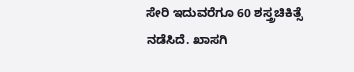ಸೇರಿ ಇದುವರೆಗೂ 60 ಶಸ್ತ್ರಚಿಕಿತ್ಸೆ ನಡೆಸಿದೆ. ಖಾಸಗಿ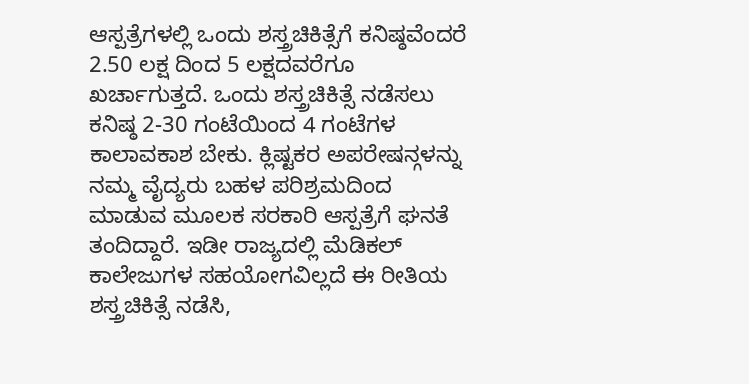ಆಸ್ಪತ್ರೆಗಳಲ್ಲಿ ಒಂದು ಶಸ್ತ್ರಚಿಕಿತ್ಸೆಗೆ ಕನಿಷ್ಠವೆಂದರೆ 2.50 ಲಕ್ಷ ದಿಂದ 5 ಲಕ್ಷದವರೆಗೂ ಖರ್ಚಾಗುತ್ತದೆ. ಒಂದು ಶಸ್ತ್ರಚಿಕಿತ್ಸೆ ನಡೆಸಲು ಕನಿಷ್ಠ 2-30 ಗಂಟೆಯಿಂದ 4 ಗಂಟೆಗಳ ಕಾಲಾವಕಾಶ ಬೇಕು. ಕ್ಲಿಷ್ಟಕರ ಅಪರೇಷನ್ಗಳನ್ನು ನಮ್ಮ ವೈದ್ಯರು ಬಹಳ ಪರಿಶ್ರಮದಿಂದ ಮಾಡುವ ಮೂಲಕ ಸರಕಾರಿ ಆಸ್ಪತ್ರೆಗೆ ಘನತೆ ತಂದಿದ್ದಾರೆ. ಇಡೀ ರಾಜ್ಯದಲ್ಲಿ ಮೆಡಿಕಲ್ ಕಾಲೇಜುಗಳ ಸಹಯೋಗವಿಲ್ಲದೆ ಈ ರೀತಿಯ ಶಸ್ತ್ರಚಿಕಿತ್ಸೆ ನಡೆಸಿ,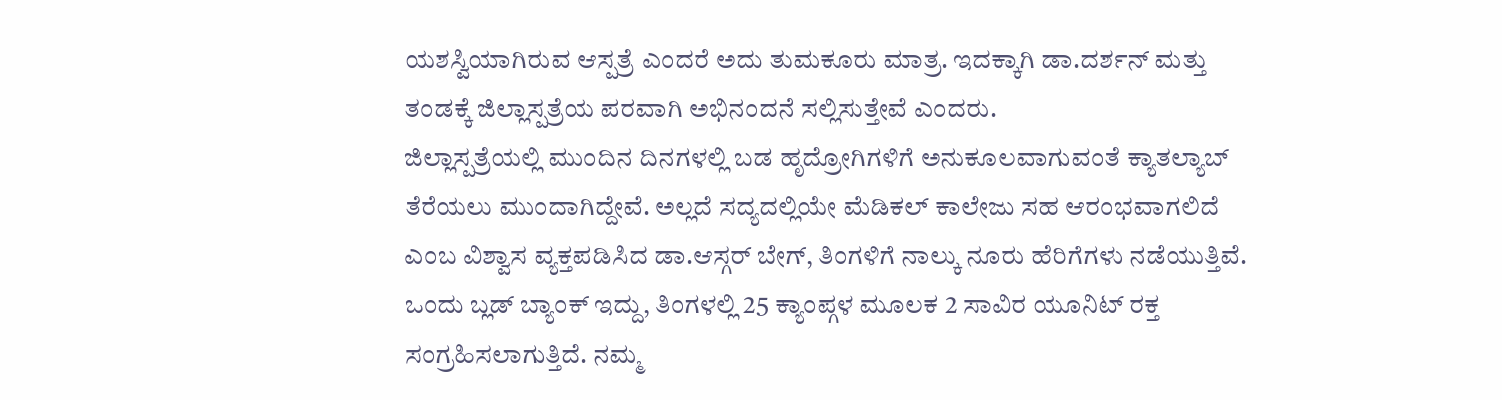ಯಶಸ್ವಿಯಾಗಿರುವ ಆಸ್ಪತ್ರೆ ಎಂದರೆ ಅದು ತುಮಕೂರು ಮಾತ್ರ. ಇದಕ್ಕಾಗಿ ಡಾ.ದರ್ಶನ್ ಮತ್ತು ತಂಡಕ್ಕೆ ಜಿಲ್ಲಾಸ್ಪತ್ರೆಯ ಪರವಾಗಿ ಅಭಿನಂದನೆ ಸಲ್ಲಿಸುತ್ತೇವೆ ಎಂದರು.
ಜಿಲ್ಲಾಸ್ಪತ್ರೆಯಲ್ಲಿ ಮುಂದಿನ ದಿನಗಳಲ್ಲಿ ಬಡ ಹೃದ್ರೋಗಿಗಳಿಗೆ ಅನುಕೂಲವಾಗುವಂತೆ ಕ್ಯಾತಲ್ಯಾಬ್ ತೆರೆಯಲು ಮುಂದಾಗಿದ್ದೇವೆ. ಅಲ್ಲದೆ ಸದ್ಯದಲ್ಲಿಯೇ ಮೆಡಿಕಲ್ ಕಾಲೇಜು ಸಹ ಆರಂಭವಾಗಲಿದೆ ಎಂಬ ವಿಶ್ವಾಸ ವ್ಯಕ್ತಪಡಿಸಿದ ಡಾ.ಆಸ್ಗರ್ ಬೇಗ್, ತಿಂಗಳಿಗೆ ನಾಲ್ಕು ನೂರು ಹೆರಿಗೆಗಳು ನಡೆಯುತ್ತಿವೆ. ಒಂದು ಬ್ಲಡ್ ಬ್ಯಾಂಕ್ ಇದ್ದು, ತಿಂಗಳಲ್ಲಿ 25 ಕ್ಯಾಂಪ್ಗಳ ಮೂಲಕ 2 ಸಾವಿರ ಯೂನಿಟ್ ರಕ್ತ ಸಂಗ್ರಹಿಸಲಾಗುತ್ತಿದೆ. ನಮ್ಮ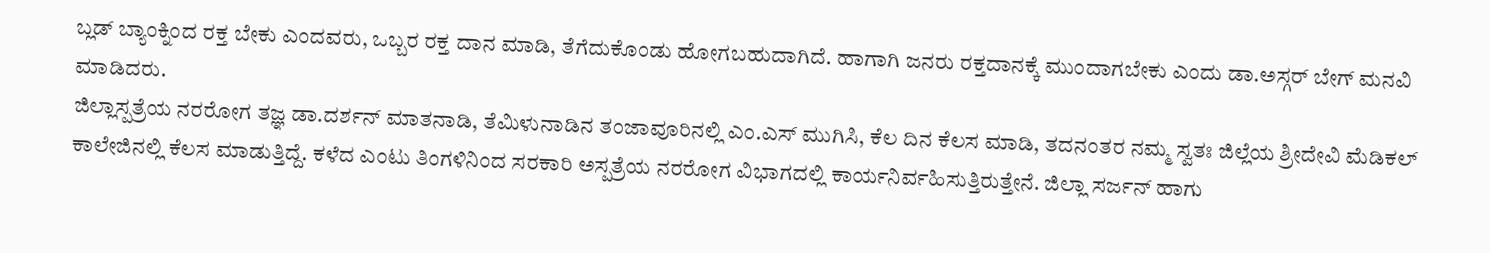ಬ್ಲಡ್ ಬ್ಯಾಂಕ್ನಿಂದ ರಕ್ತ ಬೇಕು ಎಂದವರು, ಒಬ್ಬರ ರಕ್ತ ದಾನ ಮಾಡಿ, ತೆಗೆದುಕೊಂಡು ಹೋಗಬಹುದಾಗಿದೆ. ಹಾಗಾಗಿ ಜನರು ರಕ್ತದಾನಕ್ಕೆ ಮುಂದಾಗಬೇಕು ಎಂದು ಡಾ.ಅಸ್ಗರ್ ಬೇಗ್ ಮನವಿ ಮಾಡಿದರು.
ಜಿಲ್ಲಾಸ್ಪತ್ರೆಯ ನರರೋಗ ತಜ್ಞ ಡಾ.ದರ್ಶನ್ ಮಾತನಾಡಿ, ತೆಮಿಳುನಾಡಿನ ತಂಜಾವೂರಿನಲ್ಲಿ ಎಂ.ಎಸ್ ಮುಗಿಸಿ, ಕೆಲ ದಿನ ಕೆಲಸ ಮಾಡಿ, ತದನಂತರ ನಮ್ಮ ಸ್ವತಃ ಜಿಲ್ಲೆಯ ಶ್ರೀದೇವಿ ಮೆಡಿಕಲ್ ಕಾಲೇಜಿನಲ್ಲಿ ಕೆಲಸ ಮಾಡುತ್ತಿದ್ದೆ. ಕಳೆದ ಎಂಟು ತಿಂಗಳಿನಿಂದ ಸರಕಾರಿ ಅಸ್ಪತ್ರೆಯ ನರರೋಗ ವಿಭಾಗದಲ್ಲಿ ಕಾರ್ಯನಿರ್ವಹಿಸುತ್ತಿರುತ್ತೇನೆ. ಜಿಲ್ಲಾ ಸರ್ಜನ್ ಹಾಗು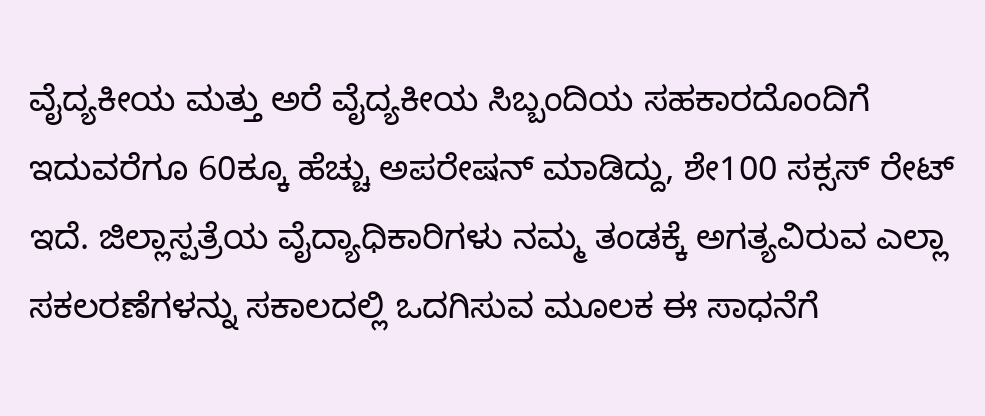ವೈದ್ಯಕೀಯ ಮತ್ತು ಅರೆ ವೈದ್ಯಕೀಯ ಸಿಬ್ಬಂದಿಯ ಸಹಕಾರದೊಂದಿಗೆ ಇದುವರೆಗೂ 60ಕ್ಕೂ ಹೆಚ್ಚು ಅಪರೇಷನ್ ಮಾಡಿದ್ದು, ಶೇ100 ಸಕ್ಸಸ್ ರೇಟ್ ಇದೆ. ಜಿಲ್ಲಾಸ್ಪತ್ರೆಯ ವೈದ್ಯಾಧಿಕಾರಿಗಳು ನಮ್ಮ ತಂಡಕ್ಕೆ ಅಗತ್ಯವಿರುವ ಎಲ್ಲಾ ಸಕಲರಣೆಗಳನ್ನು ಸಕಾಲದಲ್ಲಿ ಒದಗಿಸುವ ಮೂಲಕ ಈ ಸಾಧನೆಗೆ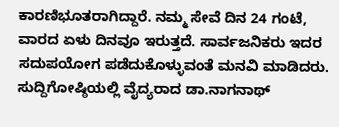ಕಾರಣಿಭೂತರಾಗಿದ್ದಾರೆ. ನಮ್ಮ ಸೇವೆ ದಿನ 24 ಗಂಟೆ, ವಾರದ ಏಳು ದಿನವೂ ಇರುತ್ತದೆ. ಸಾರ್ವಜನಿಕರು ಇದರ ಸದುಪಯೋಗ ಪಡೆದುಕೊಳ್ಳುವಂತೆ ಮನವಿ ಮಾಡಿದರು.
ಸುದ್ದಿಗೋಷ್ಠಿಯಲ್ಲಿ ವೈದ್ಯರಾದ ಡಾ.ನಾಗನಾಥ್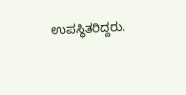ಉಪಸ್ಥಿತರಿದ್ದರು.